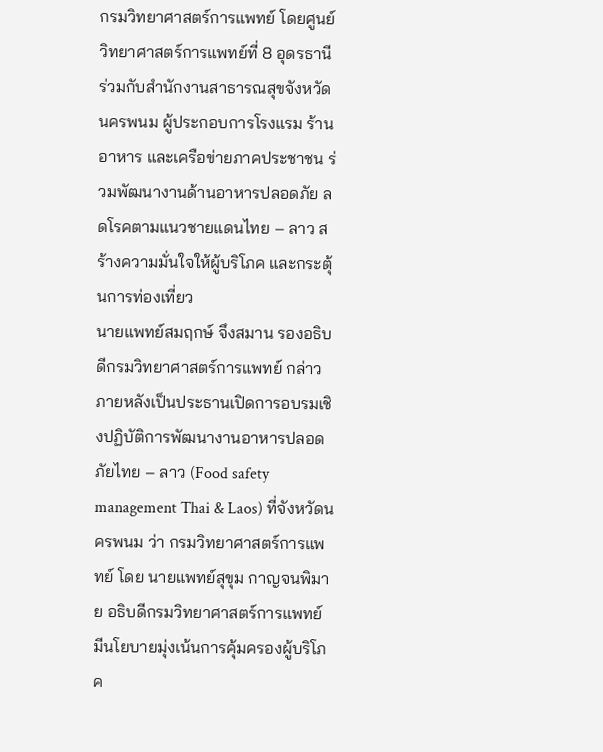กรมวิทยาศาสตร์การแพทย์ โดยศูนย์วิทยาศาสตร์การแพทย์ที่ 8 อุดรธานี ร่วมกับสำนักงานสาธารณสุขจังหวัดนครพนม ผู้ประกอบการโรงแรม ร้านอาหาร และเครือข่ายภาคประชาชน ร่วมพัฒนางานด้านอาหารปลอดภัย ลดโรคตามแนวชายแดนไทย – ลาว สร้างความมั่นใจให้ผู้บริโภค และกระตุ้นการท่องเที่ยว
นายแพทย์สมฤกษ์ จึงสมาน รองอธิบดีกรมวิทยาศาสตร์การแพทย์ กล่าวภายหลังเป็นประธานเปิดการอบรมเชิงปฏิบัติการพัฒนางานอาหารปลอดภัยไทย – ลาว (Food safety management Thai & Laos) ที่จังหวัดนครพนม ว่า กรมวิทยาศาสตร์การแพทย์ โดย นายแพทย์สุขุม กาญจนพิมาย อธิบดีกรมวิทยาศาสตร์การแพทย์ มีนโยบายมุ่งเน้นการคุ้มครองผู้บริโภค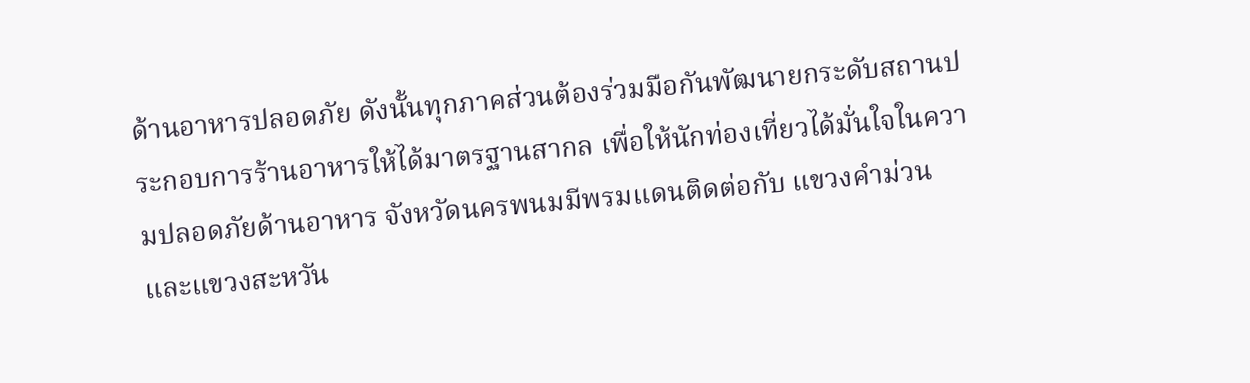ด้านอาหารปลอดภัย ดังนั้นทุกภาคส่วนต้องร่วมมือกันพัฒนายกระดับสถานประกอบการร้านอาหารให้ได้มาตรฐานสากล เพื่อให้นักท่องเที่ยวได้มั่นใจในความปลอดภัยด้านอาหาร จังหวัดนครพนมมีพรมแดนติดต่อกับ แขวงคำม่วน และแขวงสะหวัน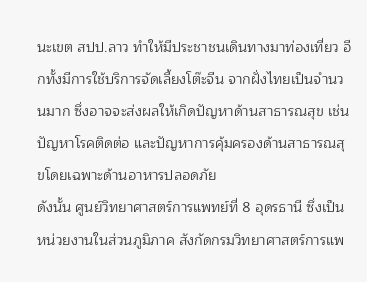นะเขต สปป.ลาว ทำให้มีประชาชนเดินทางมาท่องเที่ยว อีกทั้งมีการใช้บริการจัดเลี้ยงโต๊ะจีน จากฝั่งไทยเป็นจำนวนมาก ซึ่งอาจจะส่งผลให้เกิดปัญหาด้านสาธารณสุข เช่น ปัญหาโรคติดต่อ และปัญหาการคุ้มครองด้านสาธารณสุขโดยเฉพาะด้านอาหารปลอดภัย
ดังนั้น ศูนย์วิทยาศาสตร์การแพทย์ที่ 8 อุดรธานี ซึ่งเป็นหน่วยงานในส่วนภูมิภาค สังกัดกรมวิทยาศาสตร์การแพ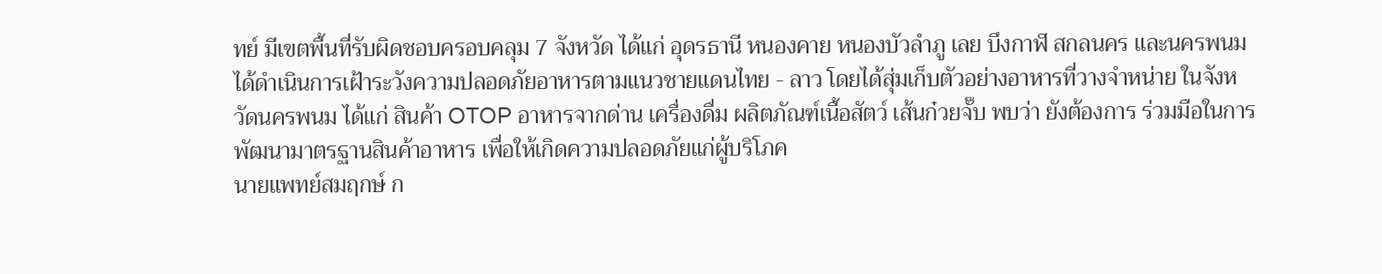ทย์ มีเขตพื้นที่รับผิดชอบครอบคลุม 7 จังหวัด ได้แก่ อุดรธานี หนองคาย หนองบัวลำภู เลย บึงกาฬ สกลนคร และนครพนม ได้ดำเนินการเฝ้าระวังความปลอดภัยอาหารตามแนวชายแดนไทย - ลาว โดยได้สุ่มเก็บตัวอย่างอาหารที่วางจำหน่าย ในจังหวัดนครพนม ได้แก่ สินค้า OTOP อาหารจากด่าน เครื่องดื่ม ผลิตภัณฑ์เนื้อสัตว์ เส้นก๋วยจั๊บ พบว่า ยังต้องการ ร่วมมือในการพัฒนามาตรฐานสินค้าอาหาร เพื่อให้เกิดความปลอดภัยแก่ผู้บริโภค
นายแพทย์สมฤกษ์ ก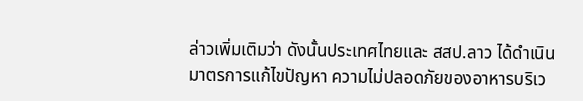ล่าวเพิ่มเติมว่า ดังนั้นประเทศไทยและ สสป.ลาว ได้ดำเนินมาตรการแก้ไขปัญหา ความไม่ปลอดภัยของอาหารบริเว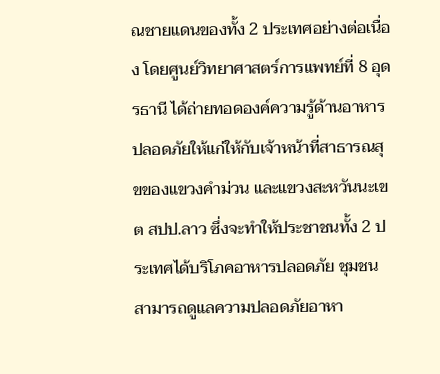ณชายแดนของทั้ง 2 ประเทศอย่างต่อเนื่อง โดยศูนย์วิทยาศาสตร์การแพทย์ที่ 8 อุดรธานี ได้ถ่ายทอดองค์ความรู้ด้านอาหารปลอดภัยให้แก่ให้กับเจ้าหน้าที่สาธารณสุขของแขวงคำม่วน และแขวงสะหวันนะเขต สปป.ลาว ซึ่งจะทำให้ประชาชนทั้ง 2 ประเทศได้บริโภคอาหารปลอดภัย ชุมชนสามารถดูแลความปลอดภัยอาหา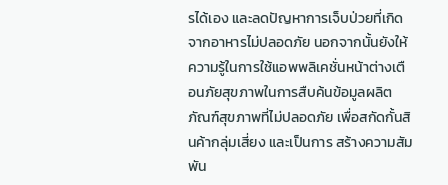รได้เอง และลดปัญหาการเจ็บป่วยที่เกิดจากอาหารไม่ปลอดภัย นอกจากนั้นยังให้ความรู้ในการใช้แอพพลิเคชั่นหน้าต่างเตือนภัยสุขภาพในการสืบค้นข้อมูลผลิตภัณฑ์สุขภาพที่ไม่ปลอดภัย เพื่อสกัดกั้นสินค้ากลุ่มเสี่ยง และเป็นการ สร้างความสัมพัน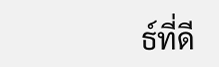ธ์ที่ดี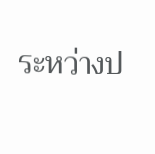ระหว่างป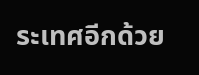ระเทศอีกด้วย